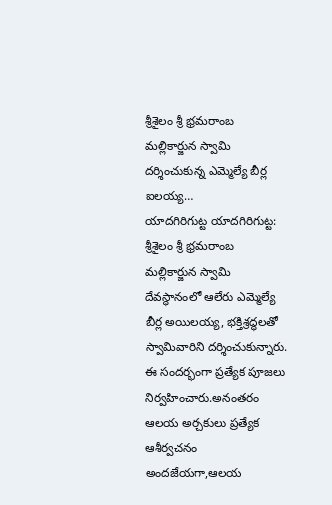శ్రీశైలం శ్రీ భ్రమరాంబ మల్లికార్జున స్వామి దర్శించుకున్న ఎమ్మెల్యే బీర్ల ఐలయ్య…
యాదగిరిగుట్ట యాదగిరిగుట్ట: శ్రీశైలం శ్రీ భ్రమరాంబ మల్లికార్జున స్వామి దేవస్థానంలో ఆలేరు ఎమ్మెల్యే బీర్ల అయిలయ్య, భక్తిశ్రద్ధలతో స్వామివారిని దర్శించుకున్నారు.
ఈ సందర్భంగా ప్రత్యేక పూజలు నిర్వహించారు.అనంతరం ఆలయ అర్చకులు ప్రత్యేక ఆశీర్వచనం అందజేయగా,ఆలయ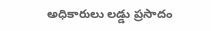అధికారులు లడ్డు ప్రసాదం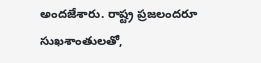అందజేశారు. రాష్ట్ర ప్రజలందరూ సుఖశాంతులతో,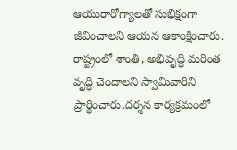ఆయురారోగ్యాలతో సుభిక్షంగా జీవించాలని ఆయన ఆకాంక్షించారు. రాష్ట్రంలో శాంతి, అభివృద్ధి మరింత వృద్ధి చెందాలని స్వామివారిని ప్రార్థించారు.దర్శన కార్యక్రమంలో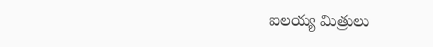ఐలయ్య మిత్రులు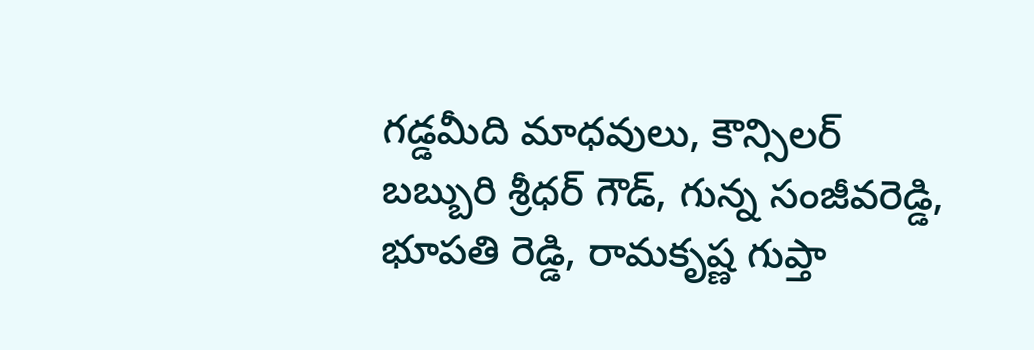గడ్డమీది మాధవులు, కౌన్సిలర్ బబ్బురి శ్రీధర్ గౌడ్, గున్న సంజీవరెడ్డి, భూపతి రెడ్డి, రామకృష్ణ గుప్తా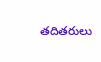తదితరులు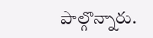పాల్గొన్నారు.